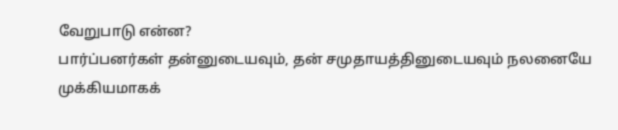வேறுபாடு என்ன?
பார்ப்பனர்கள் தன்னுடையவும், தன் சமுதாயத்தினுடையவும் நலனையே முக்கியமாகக்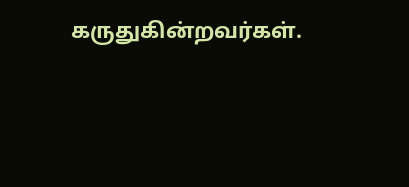கருதுகின்றவர்கள்.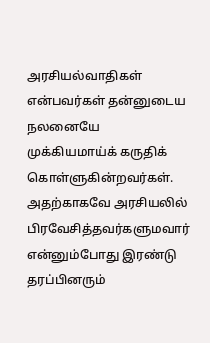அரசியல்வாதிகள் என்பவர்கள் தன்னுடைய நலனையே முக்கியமாய்க் கருதிக் கொள்ளுகின்றவர்கள். அதற்காகவே அரசியலில் பிரவேசித்தவர்களுமவார் என்னும்போது இரண்டு தரப்பினரும்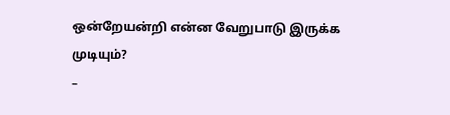ஒன்றேயன்றி என்ன வேறுபாடு இருக்க முடியும்?
–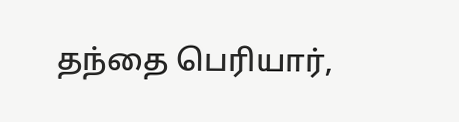தந்தை பெரியார்,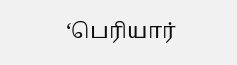‘பெரியார்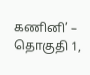கணினி’ – தொகுதி 1,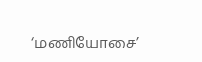‘மணியோசை’